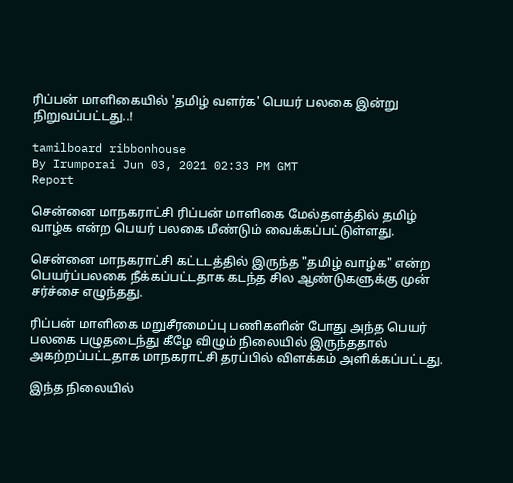ரிப்பன் மாளிகையில் 'தமிழ் வளர்க' பெயர் பலகை இன்று நிறுவப்பட்டது..!

tamilboard ribbonhouse
By Irumporai Jun 03, 2021 02:33 PM GMT
Report

சென்னை மாநகராட்சி ரிப்பன் மாளிகை மேல்தளத்தில் தமிழ் வாழ்க என்ற பெயர் பலகை மீண்டும் வைக்கப்பட்டுள்ளது.

சென்னை மாநகராட்சி கட்டடத்தில் இருந்த "தமிழ் வாழ்க" என்ற பெயர்ப்பலகை நீக்கப்பட்டதாக கடந்த சில ஆண்டுகளுக்கு முன் சர்ச்சை எழுந்தது.

ரிப்பன் மாளிகை மறுசீரமைப்பு பணிகளின் போது அந்த பெயர் பலகை பழுதடைந்து கீழே விழும் நிலையில் இருந்ததால் அகற்றப்பட்டதாக மாநகராட்சி தரப்பில் விளக்கம் அளிக்கப்பட்டது.

இந்த நிலையில்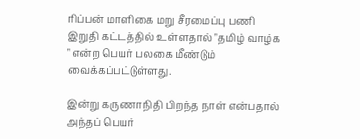ரிப்பன் மாளிகை மறு சீரமைப்பு பணி இறுதி கட்டத்தில் உள்ளதால் "தமிழ் வாழ்க " என்ற பெயர் பலகை மீண்டும் வைக்கப்பட்டுள்ளது.

இன்று கருணாநிதி பிறந்த நாள் என்பதால் அந்தப் பெயர்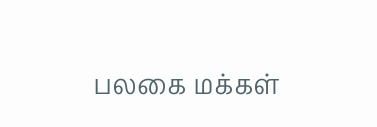பலகை மக்கள்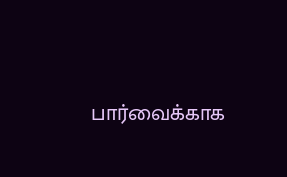பார்வைக்காக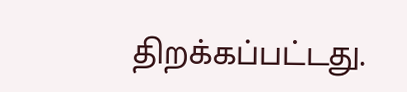திறக்கப்பட்டது.